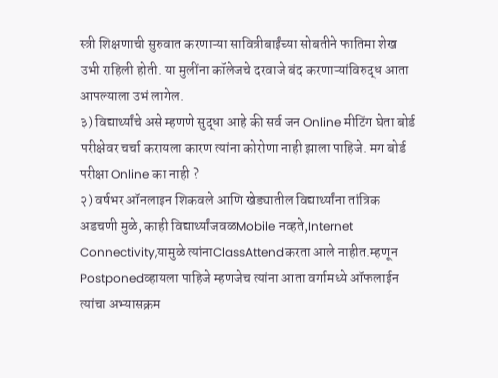स्त्री शिक्षणाची सुरुवात करणाऱ्या सावित्रीबाईंच्या सोबतीने फातिमा शेख उभी राहिली होती. या मुलींना कॉलेजचे दरवाजे बंद करणाऱ्यांविरुद्ध आता आपल्याला उभं लागेल.
३) विद्यार्थ्यांचे असे म्हणणे सुद्धा आहे की सर्व जन Online मीटिंग घेता बोर्ड परीक्षेवर चर्चा करायला कारण त्यांना कोरोणा नाही झाला पाहिजे. मग बोर्ड परीक्षा Online का नाही ?
२) वर्षभर ऑनलाइन शिकवले आणि खेड्यातील विद्यार्थ्यांना तांत्रिक अडचणी मुळे, काही विद्यार्थ्यांजवळMobile नव्हते,Internet Connectivity,यामुळे त्यांनाClassAttendकरता आले नाहीत.म्हणून Postponedव्हायला पाहिजे म्हणजेच त्यांना आता वर्गामध्ये ऑफलाईन त्यांचा अभ्यासक्रम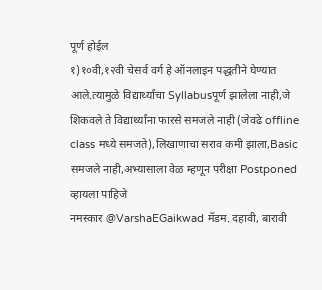पूर्ण होईल
१)१०वी,१२वी चेसर्व वर्ग हे ऑनलाइन पद्धतीने घेण्यात आले.त्यामुळे विद्यार्थ्यांचा Syllabusपूर्ण झालेला नाही,जे शिकवले ते विद्यार्थ्यांना फारसे समजले नाही (जेवढे offline class मध्ये समजते),लिखाणाचा सराव कमी झाला,Basic समजले नाही,अभ्यासाला वेळ म्हणून परीक्षा Postponed व्हायला पाहिजे
नमस्कार @VarshaEGaikwad मॅडम. दहावी, बारावी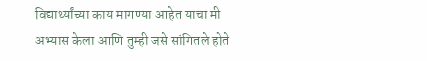विद्यार्थ्यांच्या काय मागण्या आहेत याचा मी अभ्यास केला आणि तुम्ही जसे सांगितले होते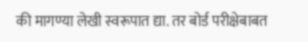की मागण्या लेखी स्वरूपात द्या. तर बोर्ड परीक्षेबाबत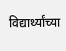विद्यार्थ्यांच्या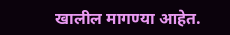खालील मागण्या आहेत.